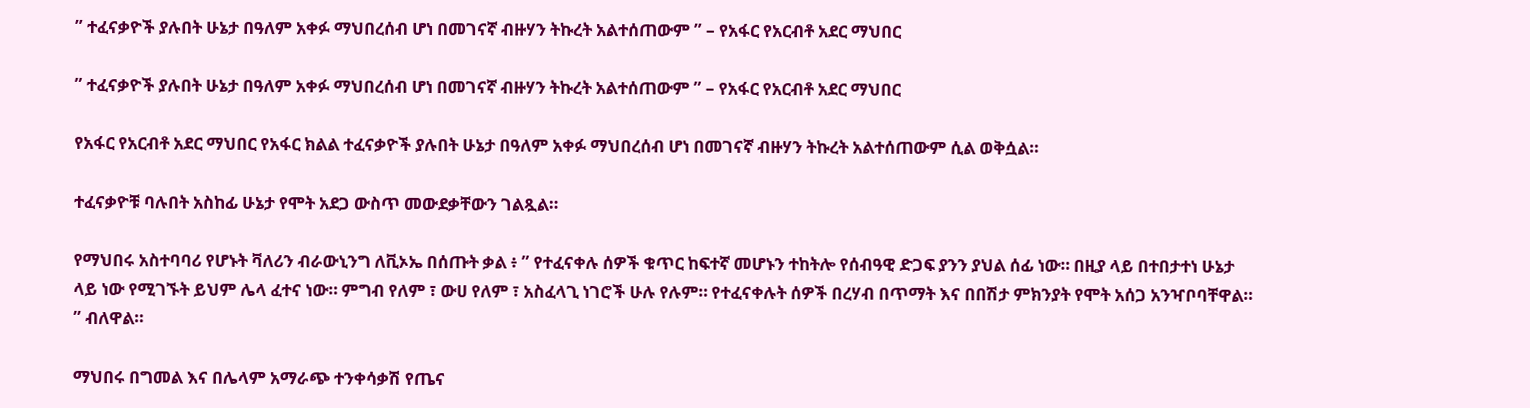” ተፈናቃዮች ያሉበት ሁኔታ በዓለም አቀፉ ማህበረሰብ ሆነ በመገናኛ ብዙሃን ትኩረት አልተሰጠውም ” – የአፋር የአርብቶ አደር ማህበር

” ተፈናቃዮች ያሉበት ሁኔታ በዓለም አቀፉ ማህበረሰብ ሆነ በመገናኛ ብዙሃን ትኩረት አልተሰጠውም ” – የአፋር የአርብቶ አደር ማህበር

የአፋር የአርብቶ አደር ማህበር የአፋር ክልል ተፈናቃዮች ያሉበት ሁኔታ በዓለም አቀፉ ማህበረሰብ ሆነ በመገናኛ ብዙሃን ትኩረት አልተሰጠውም ሲል ወቅሷል።

ተፈናቃዮቹ ባሉበት አስከፊ ሁኔታ የሞት አደጋ ውስጥ መውደቃቸውን ገልጿል።

የማህበሩ አስተባባሪ የሆኑት ቫለሪን ብራውኒንግ ለቪኦኤ በሰጡት ቃል ፥ ” የተፈናቀሉ ሰዎች ቁጥር ከፍተኛ መሆኑን ተከትሎ የሰብዓዊ ድጋፍ ያንን ያህል ሰፊ ነው። በዚያ ላይ በተበታተነ ሁኔታ ላይ ነው የሚገኙት ይህም ሌላ ፈተና ነው። ምግብ የለም ፣ ውሀ የለም ፣ አስፈላጊ ነገሮች ሁሉ የሉም። የተፈናቀሉት ሰዎች በረሃብ በጥማት እና በበሽታ ምክንያት የሞት አሰጋ አንዣቦባቸዋል። ” ብለዋል።

ማህበሩ በግመል እና በሌላም አማራጭ ተንቀሳቃሽ የጤና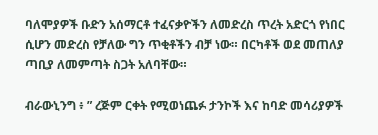ባለሞያዎች ቡድን አሰማርቶ ተፈናቃዮችን ለመድረስ ጥረት አድርጎ የነበር ሲሆን መድረስ የቻለው ግን ጥቂቶችን ብቻ ነው። በርካቶች ወደ መጠለያ ጣቢያ ለመምጣት ስጋት አለባቸው።

ብራውኒንግ ፥ ” ረጅም ርቀት የሚወነጨፉ ታንኮች እና ከባድ መሳሪያዎች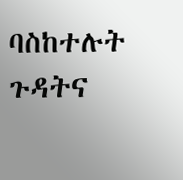ባስከተሉት ጉዳትና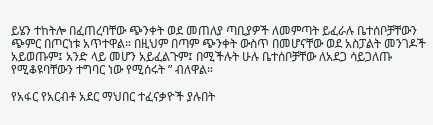ይሄን ተከትሎ በፈጠረባቸው ጭንቀት ወደ መጠለያ ጣቢያዎች ለመምጣት ይፈራሉ ቤተሰቦቻቸውን ጭምር በጦርነቱ አጥተዋል። በዚህም በጣም ጭንቀት ውስጥ በመሆናቸው ወደ አስፓልት መንገዶች አይወጡም፤ አንድ ላይ መሆን አይፈልጉም፤ በሚችሉት ሁሉ ቤተሰቦቻቸው ለአደጋ ሳይጋለጡ የሚቆዩባቸውን ተግባር ነው የሚሰሩት ” ብለዋል።

የአፋር የአርብቶ አደር ማህበር ተፈናቃዮች ያሉበት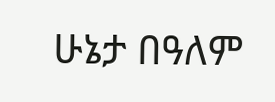ሁኔታ በዓለም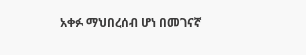አቀፉ ማህበረሰብ ሆነ በመገናኛ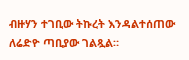ብዙሃን ተገቢው ትኩረት እንዳልተሰጠው ለሬድዮ ጣቢያው ገልጿል።